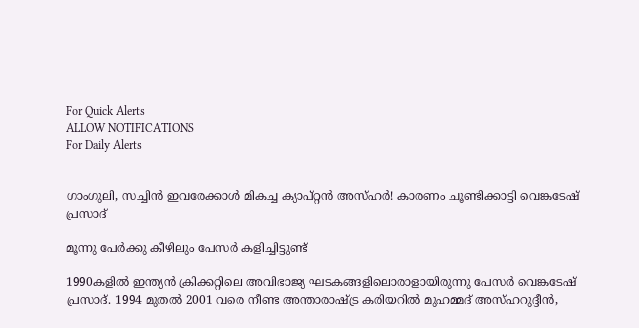For Quick Alerts
ALLOW NOTIFICATIONS
For Daily Alerts


ഗാംഗുലി, സച്ചിന്‍ ഇവരേക്കാള്‍ മികച്ച ക്യാപ്റ്റന്‍ അസ്ഹര്‍! കാരണം ചൂണ്ടിക്കാട്ടി വെങ്കടേഷ് പ്രസാദ്

മൂന്നു പേര്‍ക്കു കീഴിലും പേസര്‍ കളിച്ചിട്ടുണ്ട്

1990കളില്‍ ഇന്ത്യന്‍ ക്രിക്കറ്റിലെ അവിഭാജ്യ ഘടകങ്ങളിലൊരാളായിരുന്നു പേസര്‍ വെങ്കടേഷ് പ്രസാദ്. 1994 മുതല്‍ 2001 വരെ നീണ്ട അന്താരാഷ്ട്ര കരിയറില്‍ മുഹമ്മദ് അസ്ഹറുദ്ദീന്‍,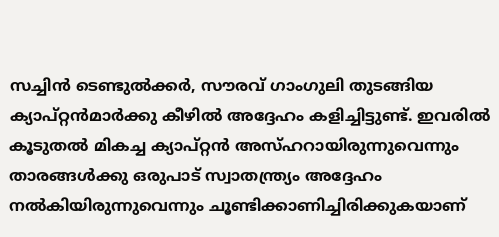സച്ചിന്‍ ടെണ്ടുല്‍ക്കര്‍, സൗരവ് ഗാംഗുലി തുടങ്ങിയ ക്യാപ്റ്റന്‍മാര്‍ക്കു കീഴില്‍ അദ്ദേഹം കളിച്ചിട്ടുണ്ട്. ഇവരില്‍ കൂടുതല്‍ മികച്ച ക്യാപ്റ്റന്‍ അസ്ഹറായിരുന്നുവെന്നും താരങ്ങള്‍ക്കു ഒരുപാട് സ്വാതന്ത്ര്യം അദ്ദേഹം നല്‍കിയിരുന്നുവെന്നും ചൂണ്ടിക്കാണിച്ചിരിക്കുകയാണ്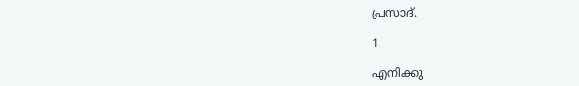പ്രസാദ്.

1

എനിക്കു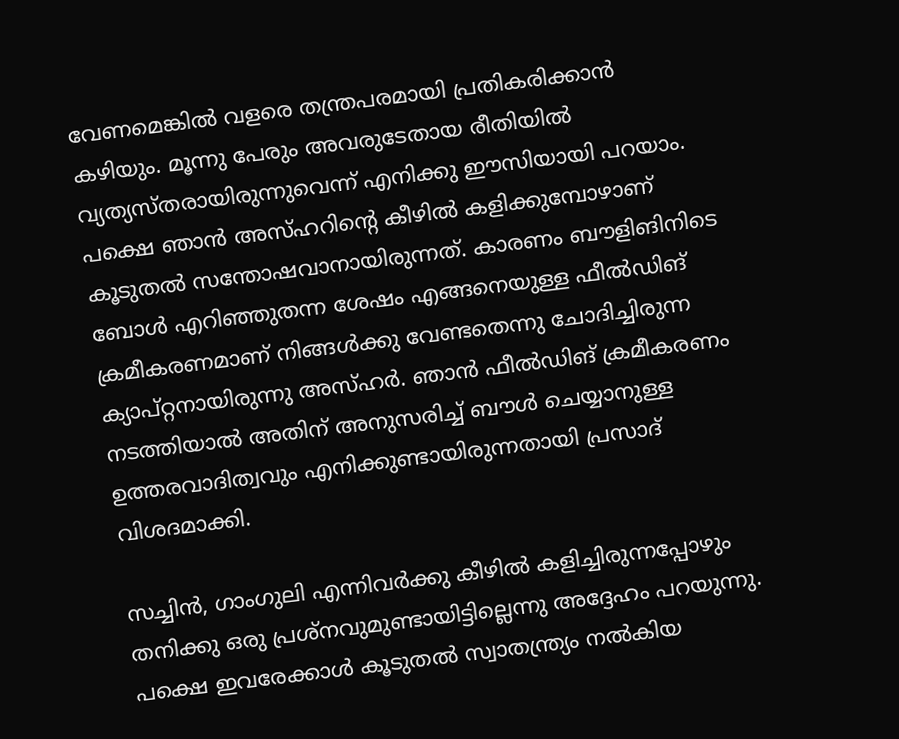വേണമെങ്കില്‍ വളരെ തന്ത്രപരമായി പ്രതികരിക്കാന്‍ കഴിയും. മൂന്നു പേരും അവരുടേതായ രീതിയില്‍ വ്യത്യസ്തരായിരുന്നുവെന്ന് എനിക്കു ഈസിയായി പറയാം. പക്ഷെ ഞാന്‍ അസ്ഹറിന്റെ കീഴില്‍ കളിക്കുമ്പോഴാണ് കൂടുതല്‍ സന്തോഷവാനായിരുന്നത്. കാരണം ബൗളിങിനിടെ ബോള്‍ എറിഞ്ഞുതന്ന ശേഷം എങ്ങനെയുള്ള ഫീല്‍ഡിങ് ക്രമീകരണമാണ് നിങ്ങള്‍ക്കു വേണ്ടതെന്നു ചോദിച്ചിരുന്ന ക്യാപ്റ്റനായിരുന്നു അസ്ഹര്‍. ഞാന്‍ ഫീല്‍ഡിങ് ക്രമീകരണം നടത്തിയാല്‍ അതിന് അനുസരിച്ച് ബൗള്‍ ചെയ്യാനുള്ള ഉത്തരവാദിത്വവും എനിക്കുണ്ടായിരുന്നതായി പ്രസാദ് വിശദമാക്കി.

സച്ചിന്‍, ഗാംഗുലി എന്നിവര്‍ക്കു കീഴില്‍ കളിച്ചിരുന്നപ്പോഴും തനിക്കു ഒരു പ്രശ്‌നവുമുണ്ടായിട്ടില്ലെന്നു അദ്ദേഹം പറയുന്നു. പക്ഷെ ഇവരേക്കാള്‍ കൂടുതല്‍ സ്വാതന്ത്ര്യം നല്‍കിയ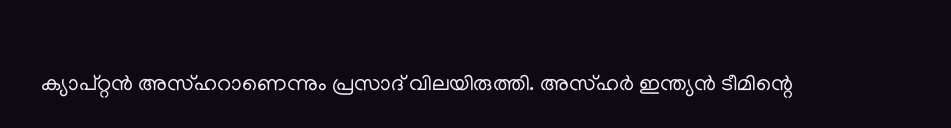ക്യാപ്റ്റന്‍ അസ്ഹറാണെന്നും പ്രസാദ് വിലയിരുത്തി. അസ്ഹര്‍ ഇന്ത്യന്‍ ടീമിന്റെ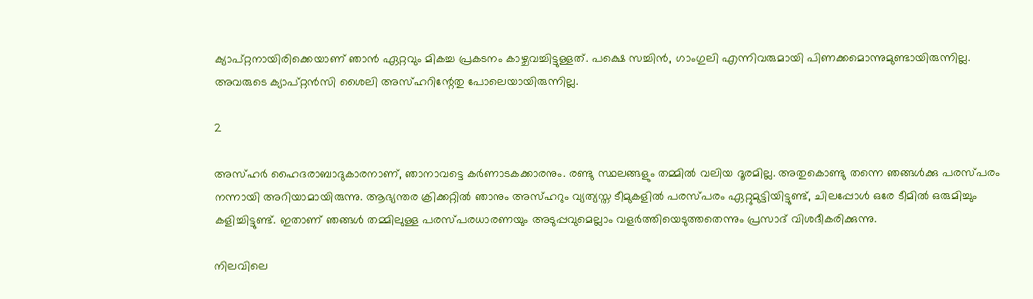ക്യാപ്റ്റനായിരിക്കെയാണ് ഞാന്‍ ഏറ്റവും മികച്ച പ്രകടനം കാഴ്ചവച്ചിട്ടുള്ളത്. പക്ഷെ സച്ചിന്‍, ഗാംഗുലി എന്നിവരുമായി പിണക്കമൊന്നുമുണ്ടായിരുന്നില്ല. അവരുടെ ക്യാപ്റ്റന്‍സി ശൈലി അസ്ഹറിന്റേതു പോലെയായിരുന്നില്ല.

2

അസ്ഹര്‍ ഹൈദരാബാദുകാരനാണ്, ഞാനാവട്ടെ കര്‍ണാടകക്കാരനും. രണ്ടു സ്ഥലങ്ങളും തമ്മില്‍ വലിയ ദൂരമില്ല. അതുകൊണ്ടു തന്നെ ഞങ്ങള്‍ക്കു പരസ്പരം നന്നായി അറിയാമായിരുന്നു. ആഭ്യന്തര ക്രിക്കറ്റില്‍ ഞാനും അസ്ഹറും വ്യത്യസ്ത ടീമുകളില്‍ പരസ്പരം ഏറ്റുമുട്ടിയിട്ടുണ്ട്, ചിലപ്പോള്‍ ഒരേ ടീമില്‍ ഒരുമിച്ചും കളിച്ചിട്ടുണ്ട്. ഇതാണ് ഞങ്ങള്‍ തമ്മിലുള്ള പരസ്പരധാരണയും അടുപ്പവുമെല്ലാം വളര്‍ത്തിയെടുത്തതെന്നും പ്രസാദ് വിശദീകരിക്കുന്നു.

നിലവിലെ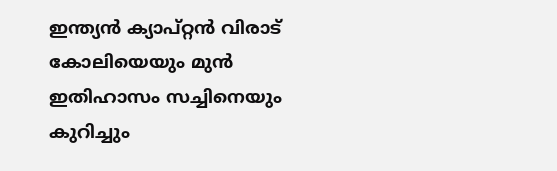ഇന്ത്യന്‍ ക്യാപ്റ്റന്‍ വിരാട് കോലിയെയും മുന്‍ ഇതിഹാസം സച്ചിനെയും കുറിച്ചും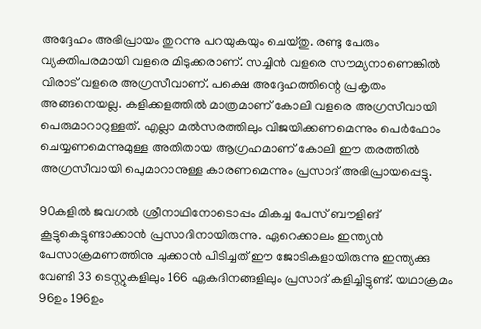അദ്ദേഹം അഭിപ്രായം തുറന്നു പറയുകയും ചെയ്തു. രണ്ടു പേരും വ്യക്തിപരമായി വളരെ മിടുക്കരാണ്. സച്ചിന്‍ വളരെ സൗമ്യനാണെങ്കില്‍ വിരാട് വളരെ അഗ്രസീവാണ്. പക്ഷെ അദ്ദേഹത്തിന്റെ പ്രകൃതം അങ്ങനെയല്ല. കളിക്കളത്തില്‍ മാത്രമാണ് കോലി വളരെ അഗ്രസീവായി പെരുമാറാറുള്ളത്. എല്ലാ മല്‍സരത്തിലും വിജയിക്കണമെന്നും പെര്‍ഫോം ചെയ്യണമെന്നുമുള്ള അതിതായ ആഗ്രഹമാണ് കോലി ഈ തരത്തില്‍ അഗ്രസീവായി പെുമാറാനുള്ള കാരണമെന്നും പ്രസാദ് അഭിപ്രായപ്പെട്ടു.

90കളില്‍ ജവഗല്‍ ശ്രീനാഥിനോടൊപ്പം മികച്ച പേസ് ബൗളിങ് കൂട്ടുകെട്ടുണ്ടാക്കാന്‍ പ്രസാദിനായിരുന്നു. ഏറെക്കാലം ഇന്ത്യന്‍ പേസാക്രമണത്തിനു ചുക്കാന്‍ പിടിച്ചത് ഈ ജോടികളായിരുന്നു ഇന്ത്യക്കു വേണ്ടി 33 ടെസ്റ്റുകളിലും 166 ഏകദിനങ്ങളിലും പ്രസാദ് കളിച്ചിട്ടുണ്ട്. യഥാക്രമം 96ഉം 196ഉം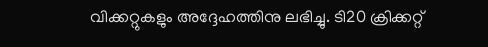വിക്കറ്റുകളും അദ്ദേഹത്തിനു ലഭിച്ചു. ടി20 ക്രിക്കറ്റ്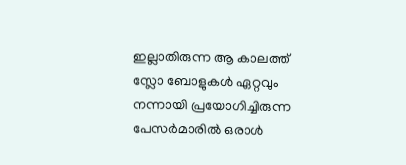ഇല്ലാതിരുന്ന ആ കാലത്ത് സ്ലോ ബോളുകള്‍ ഏറ്റവും നന്നായി പ്രയോഗിച്ചിരുന്ന പേസര്‍മാരില്‍ ഒരാള്‍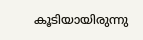കൂടിയായിരുന്നു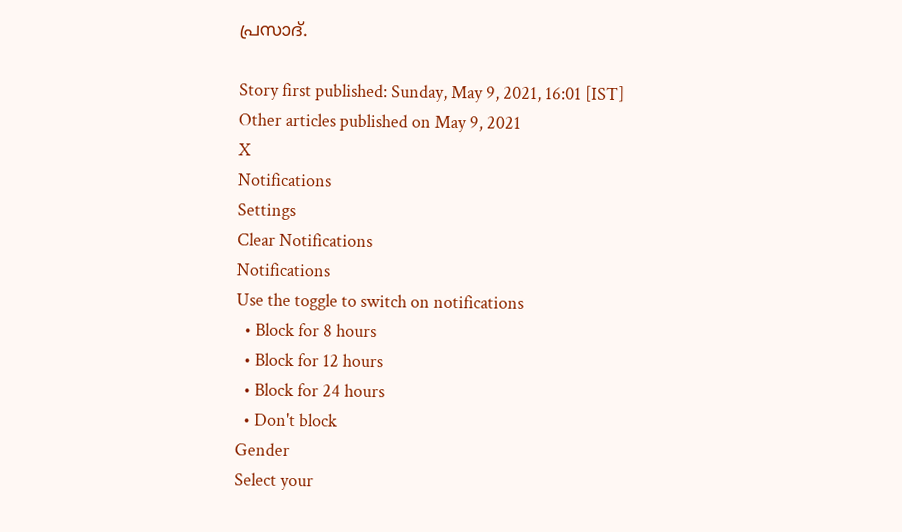പ്രസാദ്.

Story first published: Sunday, May 9, 2021, 16:01 [IST]
Other articles published on May 9, 2021
X
Notifications
Settings
Clear Notifications
Notifications
Use the toggle to switch on notifications
  • Block for 8 hours
  • Block for 12 hours
  • Block for 24 hours
  • Don't block
Gender
Select your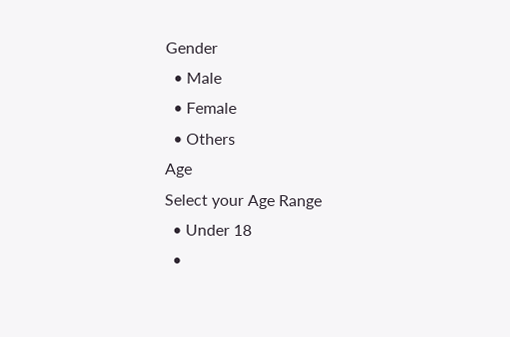Gender
  • Male
  • Female
  • Others
Age
Select your Age Range
  • Under 18
  •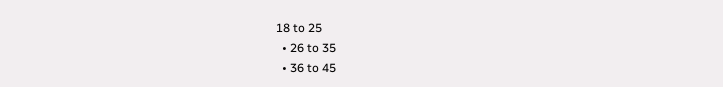18 to 25
  • 26 to 35
  • 36 to 45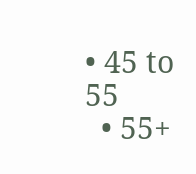• 45 to 55
  • 55+